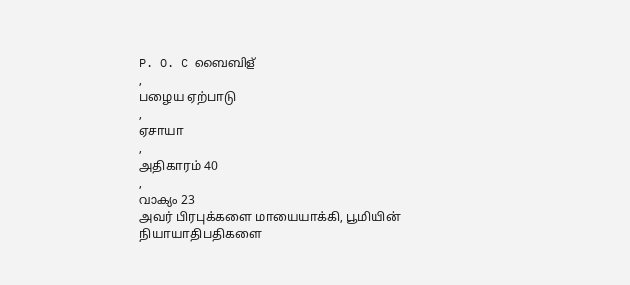P. O. C ബൈബിള്
,
பழைய ஏற்பாடு
,
ஏசாயா
,
அதிகாரம் 40
,
വാക്യം 23
அவர் பிரபுக்களை மாயையாக்கி, பூமியின் நியாயாதிபதிகளை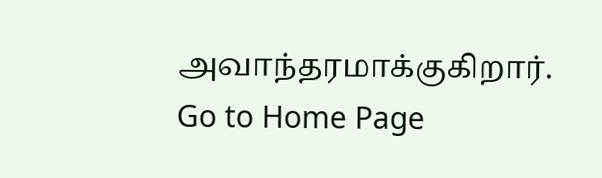அவாந்தரமாக்குகிறார்.
Go to Home Page